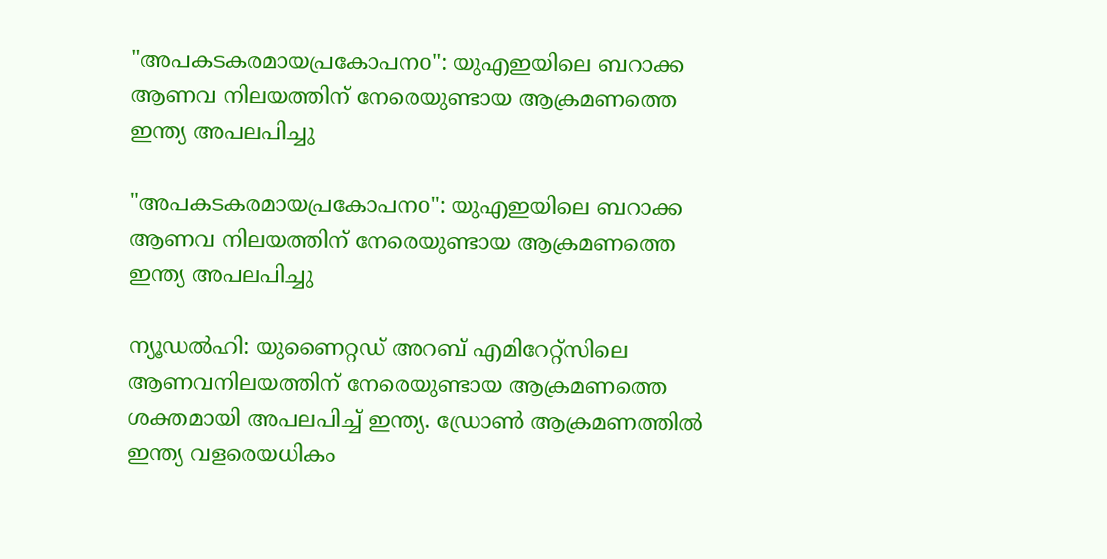"അപകടകരമായപ്രകോപനo": യുഎഇയിലെ ബറാക്ക ആണവ നിലയത്തിന് നേരെയുണ്ടായ ആക്രമണത്തെ ഇന്ത്യ അപലപിച്ചു

"അപകടകരമായപ്രകോപനo": യുഎഇയിലെ ബറാക്ക ആണവ നിലയത്തിന് നേരെയുണ്ടായ ആക്രമണത്തെ ഇന്ത്യ അപലപിച്ചു

ന്യൂഡൽഹി: യുണൈറ്റഡ് അറബ് എമിറേറ്റ്സിലെ ആണവനിലയത്തിന് നേരെയുണ്ടായ ആക്രമണത്തെ ശക്തമായി അപലപിച്ച് ഇന്ത്യ. ഡ്രോൺ ആക്രമണത്തിൽ ഇന്ത്യ വളരെയധികം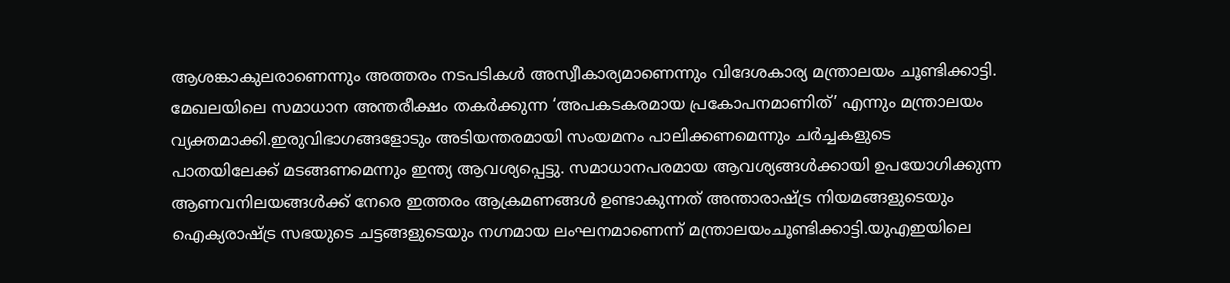ആശങ്കാകുലരാണെന്നും അത്തരം നടപടികൾ അസ്വീകാര്യമാണെന്നും വിദേശകാര്യ മന്ത്രാലയം ചൂണ്ടിക്കാട്ടി. മേഖലയിലെ സമാധാന അന്തരീക്ഷം തകർക്കുന്ന ‘അപകടകരമായ പ്രകോപനമാണിത്’ എന്നും മന്ത്രാലയം വ്യക്തമാക്കി.ഇരുവിഭാഗങ്ങളോടും അടിയന്തരമായി സംയമനം പാലിക്കണമെന്നും ചർച്ചകളുടെ പാതയിലേക്ക് മടങ്ങണമെന്നും ഇന്ത്യ ആവശ്യപ്പെട്ടു. സമാധാനപരമായ ആവശ്യങ്ങൾക്കായി ഉപയോഗിക്കുന്ന ആണവനിലയങ്ങൾക്ക് നേരെ ഇത്തരം ആക്രമണങ്ങൾ ഉണ്ടാകുന്നത് അന്താരാഷ്ട്ര നിയമങ്ങളുടെയും ഐക്യരാഷ്ട്ര സഭയുടെ ചട്ടങ്ങളുടെയും നഗ്നമായ ലംഘനമാണെന്ന് മന്ത്രാലയംചൂണ്ടിക്കാട്ടി.യുഎഇയിലെ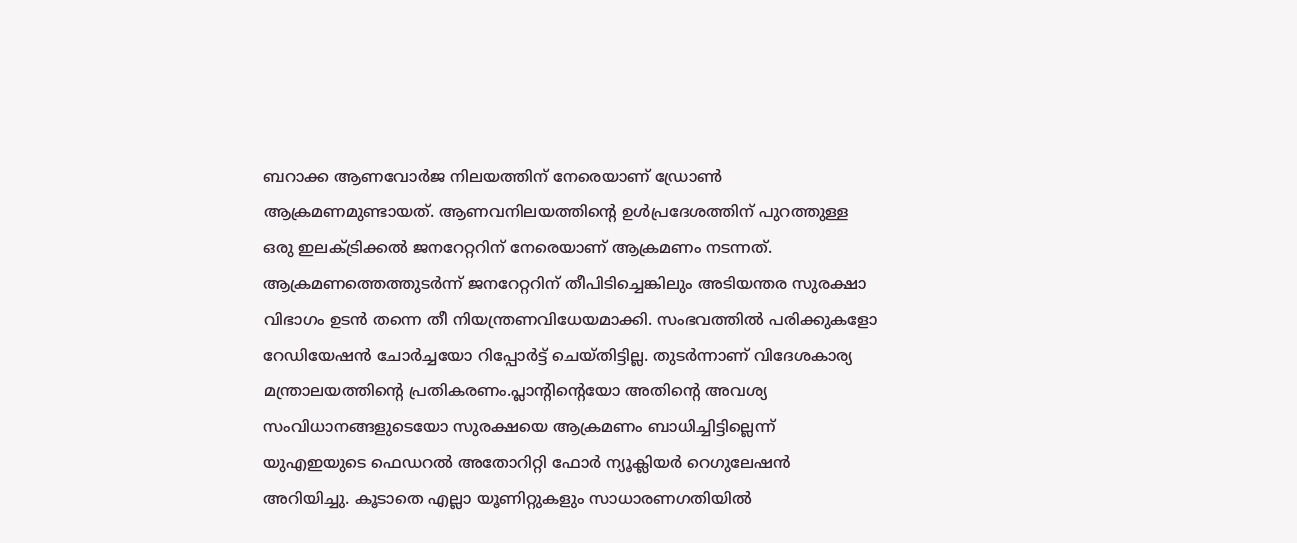ബറാക്ക ആണവോർജ നിലയത്തിന് നേരെയാണ് ഡ്രോൺ ആക്രമണമുണ്ടായത്. ആണവനിലയത്തിൻ്റെ ഉൾപ്രദേശത്തിന് പുറത്തുള്ള ഒരു ഇലക്ട്രിക്കൽ ജനറേറ്ററിന് നേരെയാണ് ആക്രമണം നടന്നത്. ആക്രമണത്തെത്തുടർന്ന് ജനറേറ്ററിന് തീപിടിച്ചെങ്കിലും അടിയന്തര സുരക്ഷാ വിഭാഗം ഉടൻ തന്നെ തീ നിയന്ത്രണവിധേയമാക്കി. സംഭവത്തില്‍ പരിക്കുകളോ റേഡിയേഷൻ ചോർച്ചയോ റിപ്പോർട്ട് ചെയ്‌തിട്ടില്ല. തുടർന്നാണ് വിദേശകാര്യ മന്ത്രാലയത്തിൻ്റെ പ്രതികരണം.പ്ലാൻ്റിൻ്റെയോ അതിൻ്റെ അവശ്യ സംവിധാനങ്ങളുടെയോ സുരക്ഷയെ ആക്രമണം ബാധിച്ചിട്ടില്ലെന്ന് യുഎഇയുടെ ഫെഡറൽ അതോറിറ്റി ഫോർ ന്യൂക്ലിയർ റെഗുലേഷൻ അറിയിച്ചു. കൂടാതെ എല്ലാ യൂണിറ്റുകളും സാധാരണഗതിയിൽ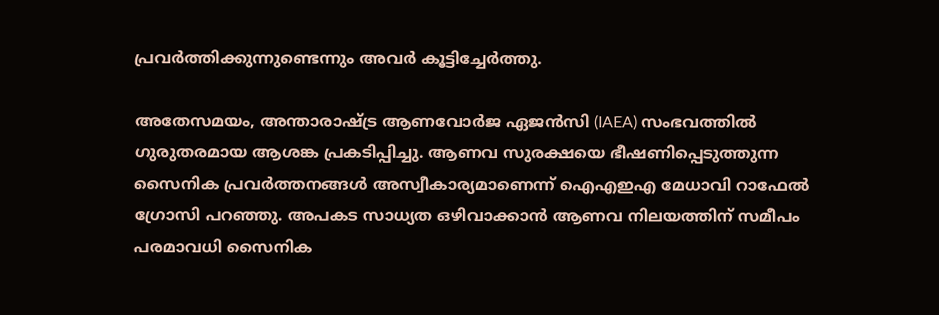പ്രവർത്തിക്കുന്നുണ്ടെന്നും അവര്‍ കൂട്ടിച്ചേര്‍ത്തു.

അതേസമയം, അന്താരാഷ്ട്ര ആണവോർജ ഏജൻസി (IAEA) സംഭവത്തിൽ ഗുരുതരമായ ആശങ്ക പ്രകടിപ്പിച്ചു. ആണവ സുരക്ഷയെ ഭീഷണിപ്പെടുത്തുന്ന സൈനിക പ്രവർത്തനങ്ങൾ അസ്വീകാര്യമാണെന്ന് ഐഎഇഎ മേധാവി റാഫേൽ ഗ്രോസി പറഞ്ഞു. അപകട സാധ്യത ഒഴിവാക്കാൻ ആണവ നിലയത്തിന് സമീപം പരമാവധി സൈനിക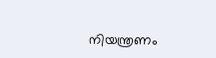നിയന്ത്രണം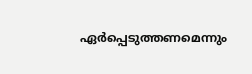ഏർപ്പെടുത്തണമെന്നും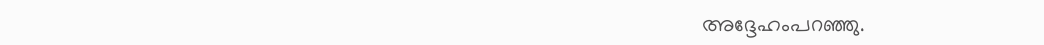അദ്ദേഹംപറഞ്ഞു.